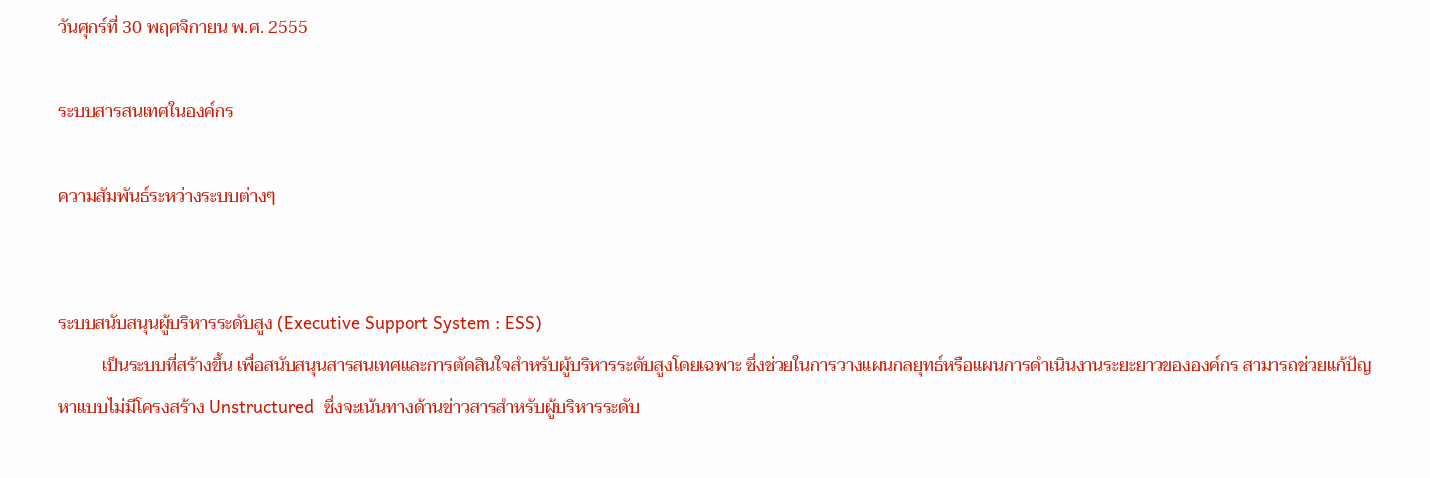วันศุกร์ที่ 30 พฤศจิกายน พ.ศ. 2555

ระบบสารสนเทศในองค์กร

ความสัมพันธ์ระหว่างระบบต่างๆ


ระบบสนับสนุนผู้บริหารระดับสูง (Executive Support System : ESS)
          เป็นระบบที่สร้างขึ้น เพื่อสนับสนุนสารสนเทศและการตัดสินใจสำหรับผู้บริหารระดับสูงโดยเฉพาะ ซึ่งช่วยในการวางแผนกลยุทธ์หรือแผนการดำเนินงานระยะยาวขององค์กร สามารถช่วยแก้ปัญหาแบบไม่มีโครงสร้าง Unstructured  ซึ่งจะเน้นทางด้านข่าวสารสำหรับผู้บริหารระดับ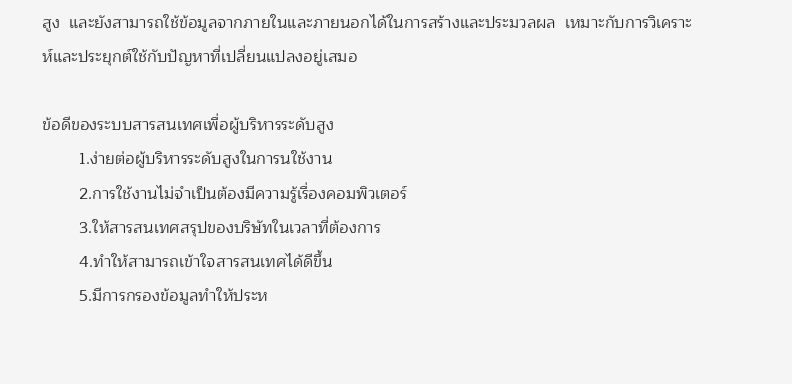สูง  และยังสามารถใช้ข้อมูลจากภายในและภายนอกได้ในการสร้างและประมวลผล  เหมาะกับการวิเคราะห์และประยุกต์ใช้กับปัญหาที่เปลี่ยนแปลงอยู่เสมอ

ข้อดีของระบบสารสนเทศเพื่อผู้บริหารระดับสูง
        1.ง่ายต่อผู้บริหารระดับสูงในการนใช้งาน
        2.การใช้งานไม่จำเป็นต้องมีความรู้เรื่องคอมพิวเตอร์
        3.ให้สารสนเทศสรุปของบริษัทในเวลาที่ต้องการ
        4.ทำให้สามารถเข้าใจสารสนเทศได้ดีขึ้น
        5.มีการกรองข้อมูลทำให้ประห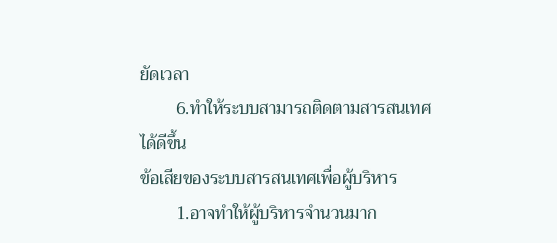ยัดเวลา
        6.ทำให้ระบบสามารถติดตามสารสนเทศได้ดีขึ้น
ข้อเสียของระบบสารสนเทศเพื่อผู้บริหาร
        1.อาจทำให้ผู้บริหารจำนวนมาก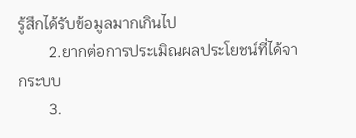รู้สึกได้รับข้อมูลมากเกินไป
        2.ยากต่อการประเมิณผลประโยชน์ที่ได้จากระบบ
        3.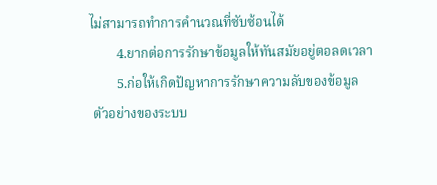ไม่สามารถทำการคำนวณที่ซับซ้อนได้
        4.ยากต่อการรักษาข้อมูลให้ทันสมัยอยู่ตอลดเวลา
        5.ก่อให้เกิดปัญหาการรักษาความลับของข้อมูล
 ตัวอย่างของระบบ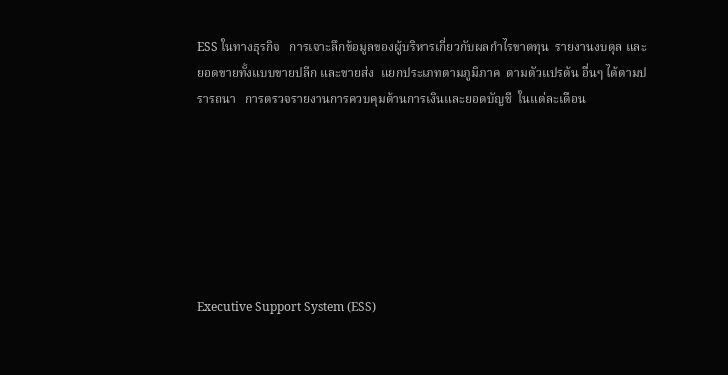ESS ในทางธุรกิจ   การเจาะลึกข้อมูลของผู้บริหารเกี่ยวกับผลกำไรขาดทุน  รายงานงบดุล และยอดขายทั้งแบบขายปลีก และขายส่ง  แยกประเภทตามภูมิภาค  ตามตัวแปรต้น อื่นๆ ได้ตามปรารถนา   การตรวจรายงานการควบคุมด้านการเงินและยอดบัญชี  ในแต่ละเดือน







Executive Support System (ESS)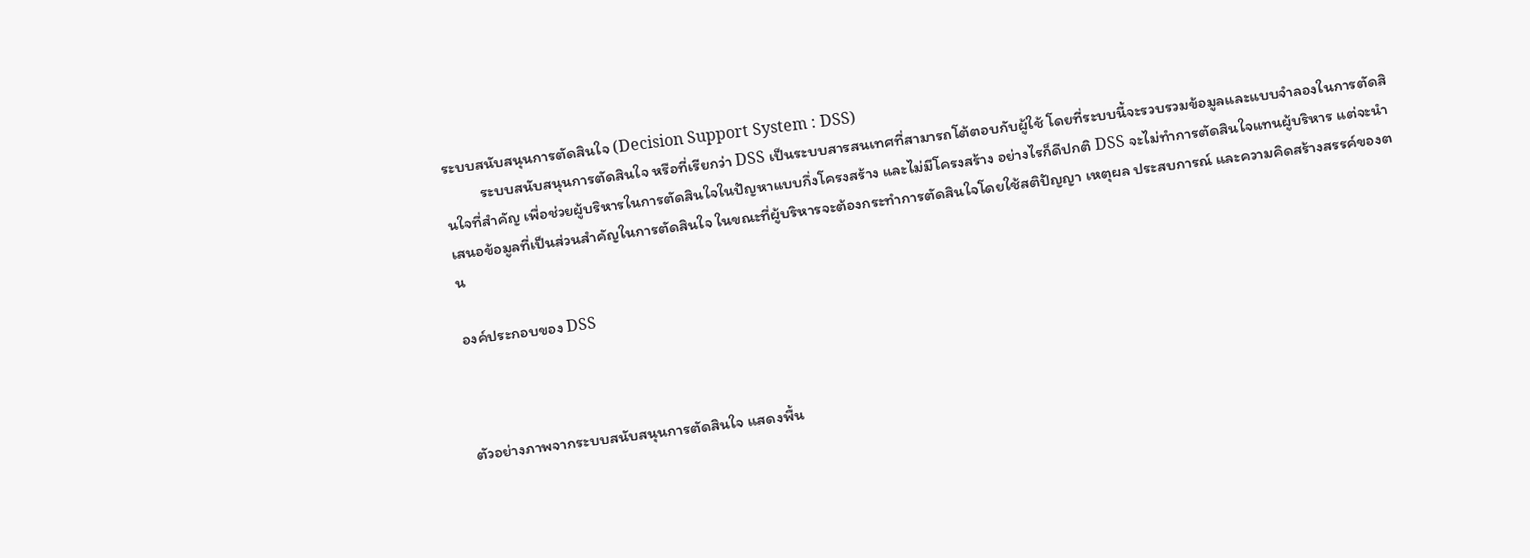ระบบสนับสนุนการตัดสินใจ (Decision Support System : DSS)
          ระบบสนับสนุนการตัดสินใจ หรือที่เรียกว่า DSS เป็นระบบสารสนเทศที่สามารถโต้ตอบกับผู้ใช้ โดยที่ระบบนี้จะรวบรวมข้อมูลและแบบจำลองในการตัดสินใจที่สำคัญ เพื่อช่วยผู้บริหารในการตัดสินใจในปัญหาแบบกึ่งโครงสร้าง และไม่มีโครงสร้าง อย่างไรก็ดีปกติ DSS จะไม่ทำการตัดสินใจแทนผู้บริหาร แต่จะนำเสนอข้อมูลที่เป็นส่วนสำคัญในการตัดสินใจ ในขณะที่ผู้บริหารจะต้องกระทำการตัดสินใจโดยใช้สติปัญญา เหตุผล ประสบการณ์ และความคิดสร้างสรรค์ของตน

องค์ประกอบของ DSS



ตัวอย่างภาพจากระบบสนับสนุนการตัดสินใจ แสดงพื้น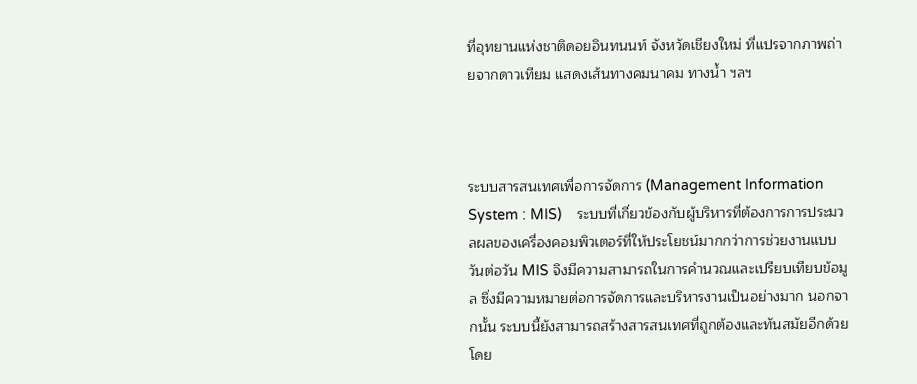ที่อุทยานแห่งชาติดอยอินทนนท์ จังหวัดเชียงใหม่ ที่แปรจากภาพถ่ายจากดาวเทียม แสดงเส้นทางคมนาคม ทางน้ำ ฯลฯ



ระบบสารสนเทศเพื่อการจัดการ (Management Information System : MIS)    ระบบที่เกี่ยวข้องกับผู้บริหารที่ต้องการการประมวลผลของเครื่องคอมพิวเตอร์ที่ให้ประโยชน์มากกว่าการช่วยงานแบบวันต่อวัน MIS จึงมีความสามารถในการคำนวณและเปรียบเทียบข้อมูล ซึ่งมีความหมายต่อการจัดการและบริหารงานเป็นอย่างมาก นอกจากนั้น ระบบนี้ยังสามารถสร้างสารสนเทศที่ถูกต้องและทันสมัยอีกด้วย โดย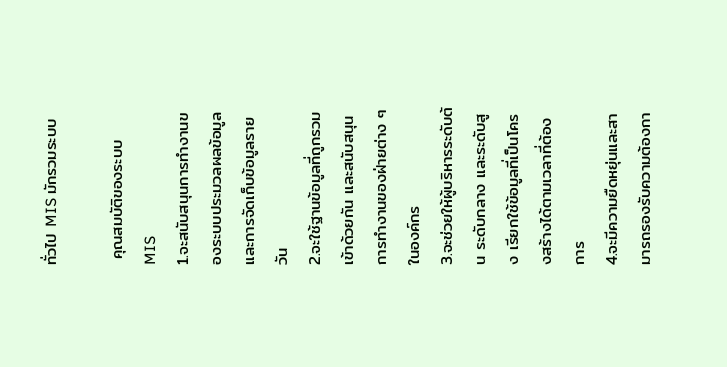ทั่วไป MIS มักรวมระบบ

 คุณสมบัติของระบบ MIS
1.จะสนับสนุนการทำงานของระบบประมวลผลข้อมูลและการจัดเก็บข้อมูลรายวัน
2.จะใช้ฐานข้อมูลที่ถูกรวมเข้าด้วยกัน และสนับสนุนการทำงานของฝ่ายต่าง ๆ ในองค์กร
3.จะช่วยให้ผู้บริหารระดับต้น ระดับกลาง และระดับสูง เรียกใช้ข้อมูลที่เป็นโครงสร้างได้ตามเวลาที่ต้องการ
4.จะมีความยืดหยุ่นและสามารถรองรับความต้องกา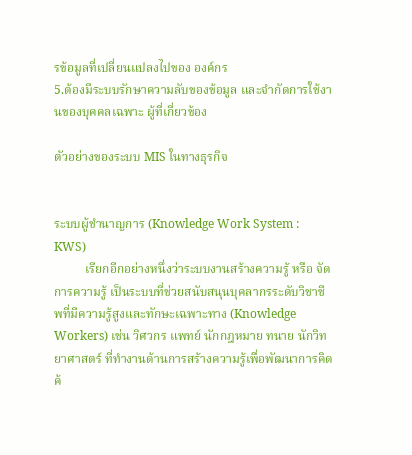รข้อมูลที่เปลี่ยนแปลงไปของ องค์กร
5.ต้องมีระบบรักษาความลับของข้อมูล และจำกัดการใช้งานของบุคคลเฉพาะ ผู้ที่เกี่ยวข้อง

ตัวอย่างของระบบ MIS ในทางธุรกิจ


ระบบผู้ชำนาญการ (Knowledge Work System : KWS)
          เรียกอีกอย่างหนึ่งว่าระบบงานสร้างความรู้ หรือ จัดการความรู้ เป็นระบบที่ช่วยสนับสนุนบุคลากรระดับวิชาชีพที่มีความรู้สูงและทักษะเฉพาะทาง (Knowledge Workers) เช่น วิศวกร แพทย์ นักกฎหมาย ทนาย นักวิทยาศาสตร์ ที่ทำงานด้านการสร้างความรู้เพื่อพัฒนาการคิดค้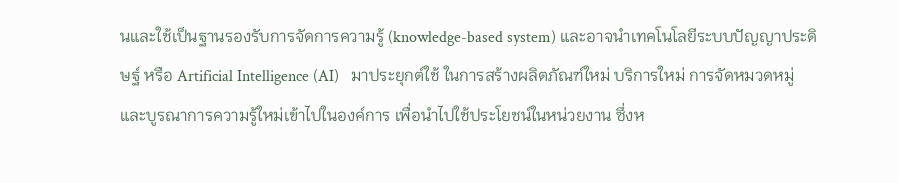นและใช้เป็นฐานรองรับการจัดการความรู้ (knowledge-based system) และอาจนำเทคโนโลยีระบบปัญญาประดิษฐ์ หรือ Artificial Intelligence (AI)   มาประยุกต์ใช้ ในการสร้างผลิตภัณฑ์ใหม่ บริการใหม่ การจัดหมวดหมู่และบูรณาการความรู้ใหม่เข้าไปในองค์การ เพื่อนำไปใช้ประโยชน์ในหน่วยงาน ซึ่งห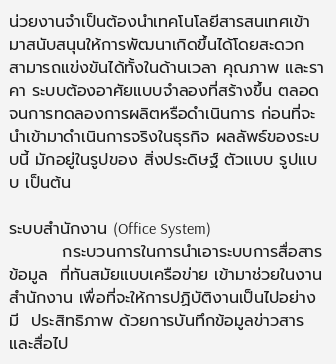น่วยงานจำเป็นต้องนำเทคโนโลยีสารสนเทศเข้ามาสนับสนุนให้การพัฒนาเกิดขึ้นได้โดยสะดวก สามารถแข่งขันได้ทั้งในด้านเวลา คุณภาพ และราคา ระบบต้องอาศัยแบบจำลองที่สร้างขึ้น ตลอดจนการทดลองการผลิตหรือดำเนินการ ก่อนที่จะนำเข้ามาดำเนินการจริงในธุรกิจ ผลลัพธ์ของระบบนี้ มักอยู่ในรูปของ สิ่งประดิษฐ์ ตัวแบบ รูปแบบ เป็นต้น

ระบบสำนักงาน (Office System)
         กระบวนการในการนำเอาระบบการสื่อสารข้อมูล  ที่ทันสมัยแบบเครือข่าย เข้ามาช่วยในงานสำนักงาน เพื่อที่จะให้การปฏิบัติงานเป็นไปอย่างมี  ประสิทธิภาพ ด้วยการบันทึกข้อมูลข่าวสารและสื่อไป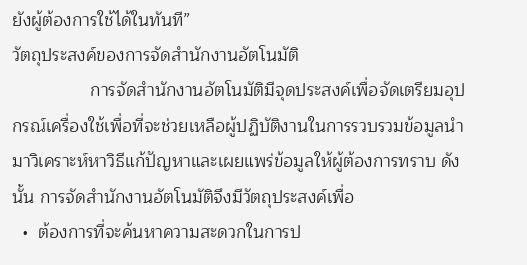ยังผู้ต้องการใช้ได้ในทันที”
วัตถุประสงค์ของการจัดสำนักงานอัตโนมัติ
                การจัดสำนักงานอัตโนมัติมีจุดประสงค์เพื่อจัดเตรียมอุปกรณ์เครื่องใช้เพื่อที่จะช่วยเหลือผู้ปฏิบัติงานในการรวบรวมข้อมูลนำมาวิเคราะห์หาวิธีแก้ปัญหาและเผยแพร่ข้อมูลให้ผู้ต้องการทราบ ดังนั้น การจัดสำนักงานอัตโนมัติจึงมีวัตถุประสงค์เพื่อ
  •  ต้องการที่จะค้นหาความสะดวกในการป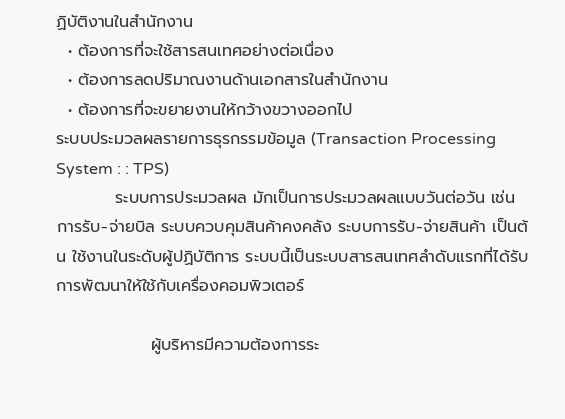ฏิบัติงานในสำนักงาน
  • ต้องการที่จะใช้สารสนเทศอย่างต่อเนื่อง
  • ต้องการลดปริมาณงานด้านเอกสารในสำนักงาน
  • ต้องการที่จะขยายงานให้กว้างขวางออกไป
ระบบประมวลผลรายการธุรกรรมข้อมูล (Transaction Processing System : : TPS)
          ระบบการประมวลผล มักเป็นการประมวลผลแบบวันต่อวัน เช่น การรับ-จ่ายบิล ระบบควบคุมสินค้าคงคลัง ระบบการรับ-จ่ายสินค้า เป็นต้น ใช้งานในระดับผู้ปฏิบัติการ ระบบนี้เป็นระบบสารสนเทศลำดับแรกที่ได้รับการพัฒนาให้ใช้กับเครื่องคอมพิวเตอร์

                ผู้บริหารมีความต้องการระ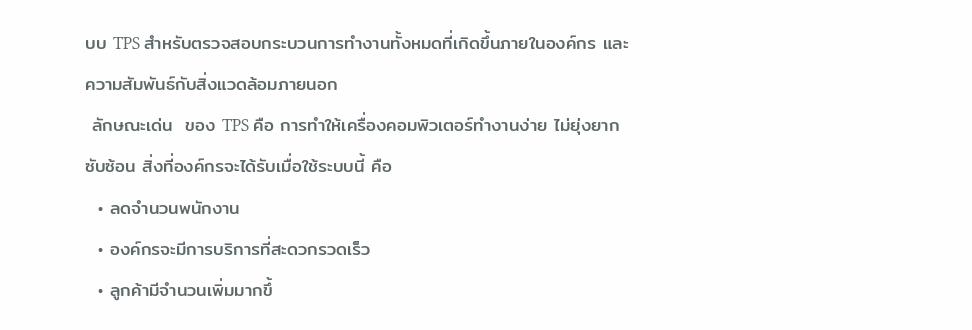บบ TPS สำหรับตรวจสอบกระบวนการทำงานทั้งหมดที่เกิดขึ้นภายในองค์กร และความสัมพันธ์กับสิ่งแวดล้อมภายนอก
 ลักษณะเด่น  ของ TPS คือ การทำให้เครื่องคอมพิวเตอร์ทำงานง่าย ไม่ยุ่งยากซับซ้อน สิ่งที่องค์กรจะได้รับเมื่อใช้ระบบนี้ คือ
  • ลดจำนวนพนักงาน
  • องค์กรจะมีการบริการที่สะดวกรวดเร็ว
  • ลูกค้ามีจำนวนเพิ่มมากขึ้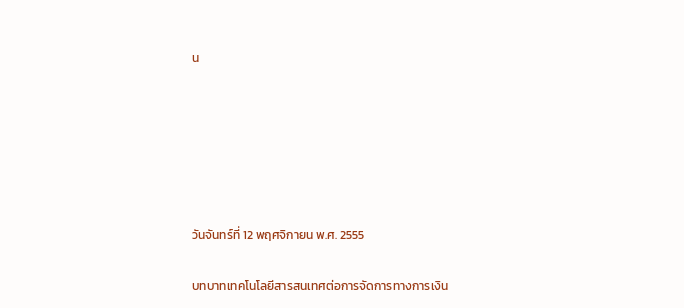น






วันจันทร์ที่ 12 พฤศจิกายน พ.ศ. 2555

บทบาทเทคโนโลยีสารสนเทศต่อการจัดการทางการเงิน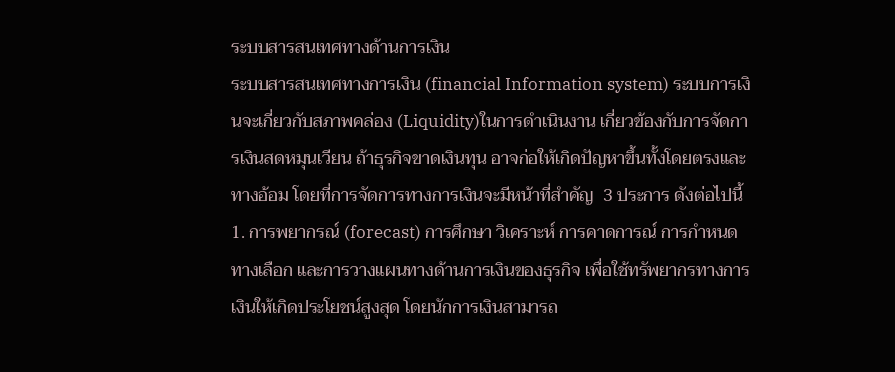ระบบสารสนเทศทางด้านการเงิน
ระบบสารสนเทศทางการเงิน (financial Information system) ระบบการเงินจะเกี่ยวกับสภาพคล่อง (Liquidity)ในการดำเนินงาน เกี่ยวข้องกับการจัดการเงินสดหมุนเวียน ถ้าธุรกิจขาดเงินทุน อาจก่อให้เกิดปัญหาขึ้นทั้งโดยตรงและทางอ้อม โดยที่การจัดการทางการเงินจะมีหน้าที่สำคัญ  3 ประการ ดังต่อไปนี้
1. การพยากรณ์ (forecast) การศึกษา วิเคราะห์ การคาดการณ์ การกำหนดทางเลือก และการวางแผนทางด้านการเงินของธุรกิจ เพื่อใช้ทรัพยากรทางการเงินให้เกิดประโยชน์สูงสุด โดยนักการเงินสามารถ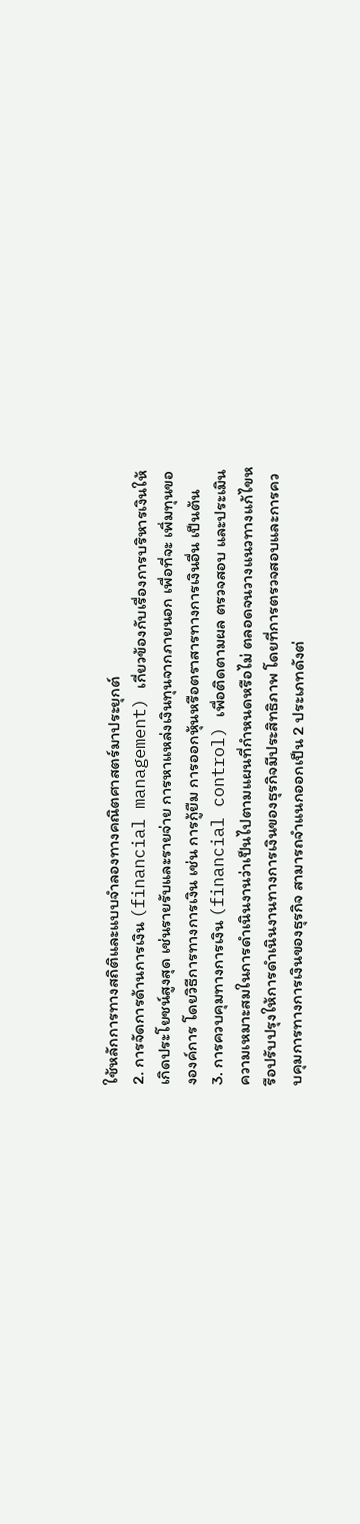ใช้หลักการทางสถิติและแบบจำลองทางคณิตศาสตร์มาประยุกต์
2. การจัดการด้านการเงิน (financial management) เกี่ยวข้องกับเรื่องการบริหารเงินให้เกิดประโยชน์สูงสุด เช่นรายรับและรายจ่าย การหาแหล่งเงินทุนจากภายนอก เพื่อที่จะ เพิ่มทุนขององค์การ โดยวิธีการทางการเงิน เช่น การกู้ยืม การออกหุ้นหรือตราสารทางการเงินอื่น เป็นต้น
3. การควบคุมทางการเงิน (financial control) เพื่อติดตามผล ตรวจสอบ และประเมินความเหมาะสมในการดำเนินงานว่าเป็นไปตามแผนที่กำหนดหรือไม่ ตลอดจนวางแนวทางแก้ไขหรือปรับปรุงให้การดำเนินงานทางการเงินของธุรกิจมีประสิทธิภาพ โดยที่การตรวจสอบและการควบคุมการทางการเงินของธุรกิจ สามารถจำแนกออกเป็น 2 ประเภทดังต่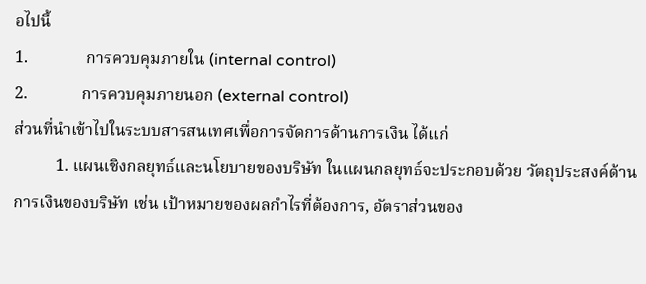อไปนี้
1.              การควบคุมภายใน (internal control)
2.             การควบคุมภายนอก (external control)
ส่วนที่นำเข้าไปในระบบสารสนเทศเพื่อการจัดการด้านการเงิน ได้แก่
          1. แผนเชิงกลยุทธ์และนโยบายของบริษัท ในแผนกลยุทธ์จะประกอบด้วย วัตถุประสงค์ด้านการเงินของบริษัท เช่น เป้าหมายของผลกำไรที่ต้องการ, อัตราส่วนของ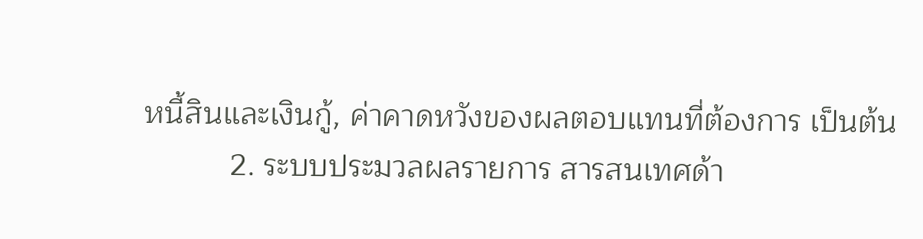หนี้สินและเงินกู้, ค่าคาดหวังของผลตอบแทนที่ต้องการ เป็นต้น
          2. ระบบประมวลผลรายการ สารสนเทศด้า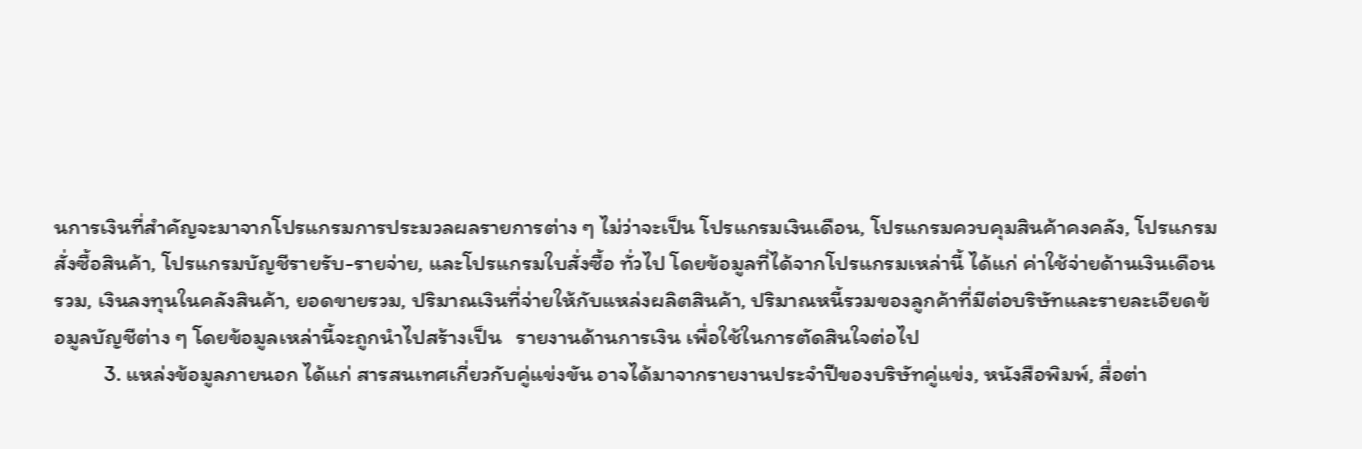นการเงินที่สำคัญจะมาจากโปรแกรมการประมวลผลรายการต่าง ๆ ไม่ว่าจะเป็น โปรแกรมเงินเดือน, โปรแกรมควบคุมสินค้าคงคลัง, โปรแกรมสั่งซื้อสินค้า, โปรแกรมบัญชีรายรับ-รายจ่าย, และโปรแกรมใบสั่งซื้อ ทั่วไป โดยข้อมูลที่ได้จากโปรแกรมเหล่านี้ ได้แก่ ค่าใช้จ่ายด้านเงินเดือนรวม, เงินลงทุนในคลังสินค้า, ยอดขายรวม, ปริมาณเงินที่จ่ายให้กับแหล่งผลิตสินค้า, ปริมาณหนี้รวมของลูกค้าที่มีต่อบริษัทและรายละเอียดข้อมูลบัญชีต่าง ๆ โดยข้อมูลเหล่านี้จะถูกนำไปสร้างเป็น   รายงานด้านการเงิน เพื่อใช้ในการตัดสินใจต่อไป
          3. แหล่งข้อมูลภายนอก ได้แก่ สารสนเทศเกี่ยวกับคู่แข่งขัน อาจได้มาจากรายงานประจำปีของบริษัทคู่แข่ง, หนังสือพิมพ์, สื่อต่า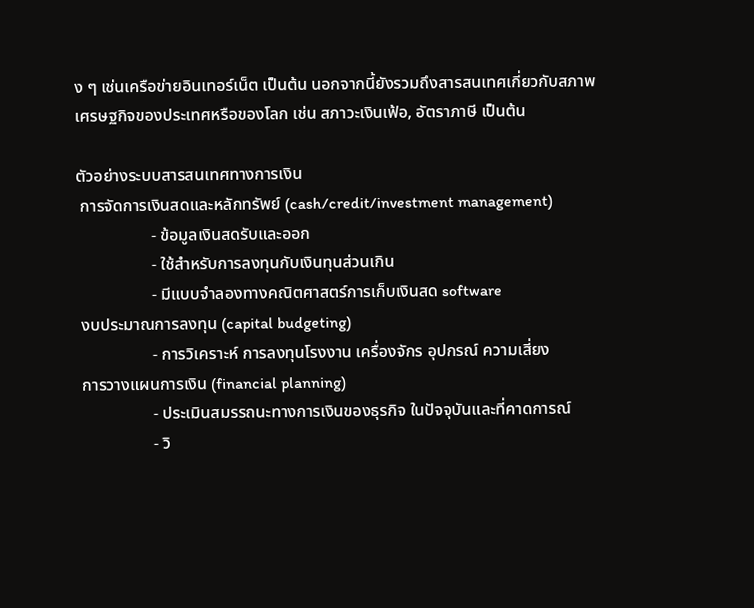ง ๆ เช่นเครือข่ายอินเทอร์เน็ต เป็นต้น นอกจากนี้ยังรวมถึงสารสนเทศเกี่ยวกับสภาพเศรษฐกิจของประเทศหรือของโลก เช่น สภาวะเงินเฟ้อ, อัตราภาษี เป็นต้น

ตัวอย่างระบบสารสนเทศทางการเงิน
 การจัดการเงินสดและหลักทรัพย์ (cash/credit/investment management)
                  - ข้อมูลเงินสดรับและออก
                  - ใช้สำหรับการลงทุนกับเงินทุนส่วนเกิน
                  - มีแบบจำลองทางคณิตศาสตร์การเก็บเงินสด software
 งบประมาณการลงทุน (capital budgeting)
                  - การวิเคราะห์ การลงทุนโรงงาน เครื่องจักร อุปกรณ์ ความเสี่ยง
 การวางแผนการเงิน (financial planning)
                  - ประเมินสมรรถนะทางการเงินของธุรกิจ ในปัจจุบันและที่คาดการณ์
                  - วิ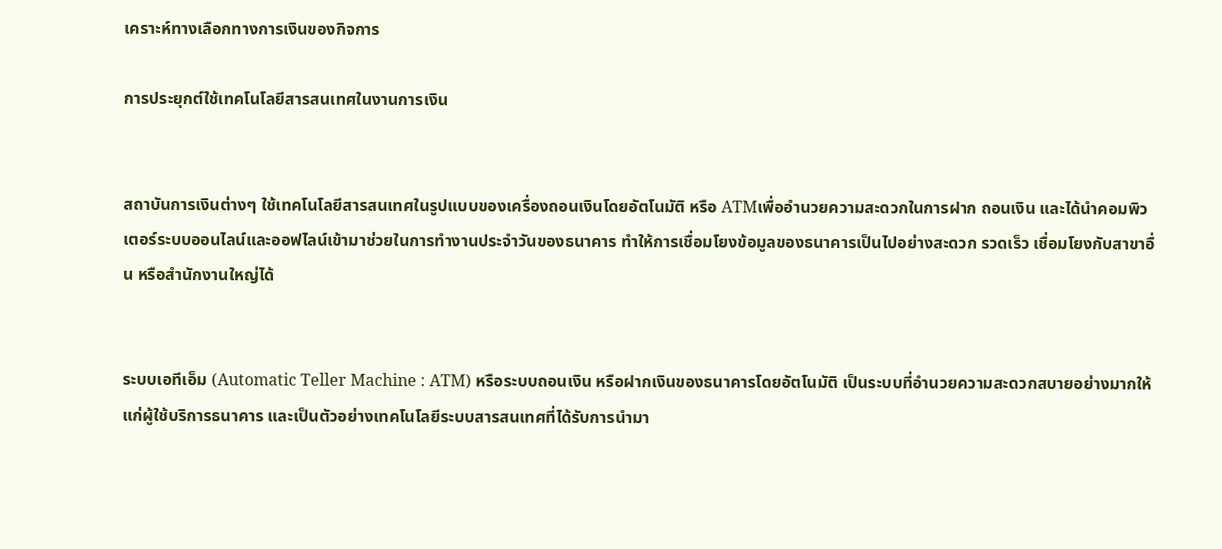เคราะห์ทางเลือกทางการเงินของกิจการ

การประยุกต์ใช้เทคโนโลยีสารสนเทศในงานการเงิน


สถาบันการเงินต่างๆ ใช้เทคโนโลยีสารสนเทศในรูปแบบของเครื่องถอนเงินโดยอัตโนมัติ หรือ ATMเพื่ออำนวยความสะดวกในการฝาก ถอนเงิน และได้นำคอมพิวเตอร์ระบบออนไลน์และออฟไลน์เข้ามาช่วยในการทำงานประจำวันของธนาคาร ทำให้การเชื่อมโยงข้อมูลของธนาคารเป็นไปอย่างสะดวก รวดเร็ว เชื่อมโยงกับสาขาอื่น หรือสำนักงานใหญ่ได้


ระบบเอทีเอ็ม (Automatic Teller Machine : ATM) หรือระบบถอนเงิน หรือฝากเงินของธนาคารโดยอัตโนมัติ เป็นระบบที่อำนวยความสะดวกสบายอย่างมากให้แก่ผู้ใช้บริการธนาคาร และเป็นตัวอย่างเทคโนโลยีระบบสารสนเทศที่ได้รับการนำมา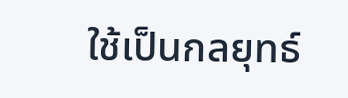ใช้เป็นกลยุทธ์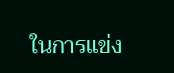ในการแข่ง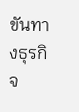ขันทางธุรกิจ